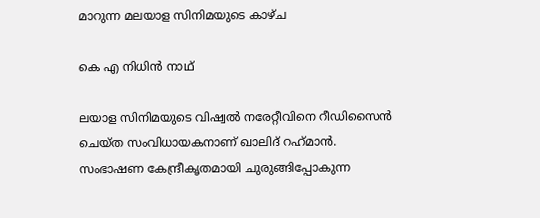മാറുന്ന മലയാള സിനിമയുടെ കാഴ്ച

കെ എ നിധിൻ നാഥ്

ലയാള സിനിമയുടെ വിഷ്വൽ നരേറ്റീവിനെ റീഡിസൈൻ ചെയ്‌ത സംവിധായകനാണ്‌ ഖാലിദ്‌ റഹ്‌മാൻ. സംഭാഷണ കേന്ദ്രീകൃതമായി ചുരുങ്ങിപ്പോകുന്ന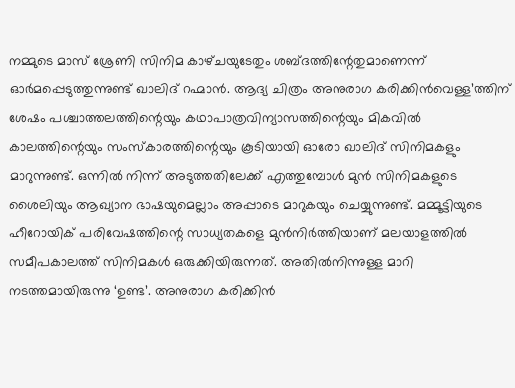നമ്മുടെ മാസ്‌ ശ്രേണി സിനിമ കാഴ്‌ചയുടേതും ശബ്ദത്തിന്റേതുമാണെന്ന്‌ ഓർമപ്പെടുത്തുന്നുണ്ട്‌ ഖാലിദ്‌ റഹ്മാൻ. ആദ്യ ചിത്രം അനുരാഗ കരിക്കിൻവെള്ള’ത്തിന്‌ ശേഷം പശ്ചാത്തലത്തിന്റെയും കഥാപാത്രവിന്യാസത്തിന്റെയും മികവിൽ കാലത്തിന്റെയും സംസ്‌കാരത്തിന്റെയും കൂടിയായി ഓരോ ഖാലിദ്‌ സിനിമകളും മാറുന്നുണ്ട്‌. ഒന്നിൽ നിന്ന്‌ അടുത്തതിലേക്ക്‌ എത്തുമ്പോൾ മുൻ സിനിമകളുടെ ശൈലിയും ആഖ്യാന ഭാഷയുമെല്ലാം അപ്പാടെ മാറുകയും ചെയ്യുന്നുണ്ട്‌. മമ്മൂട്ടിയുടെ ഹീറോയിക് പരിവേഷത്തിന്റെ സാധ്യതകളെ മുൻനിർത്തിയാണ് മലയാളത്തിൽ സമീപകാലത്ത് സിനിമകൾ ഒരുക്കിയിരുന്നത്. അതിൽനിന്നുള്ള മാറി നടത്തമായിരുന്നു ‘ഉണ്ട’. അനുരാഗ കരിക്കിൻ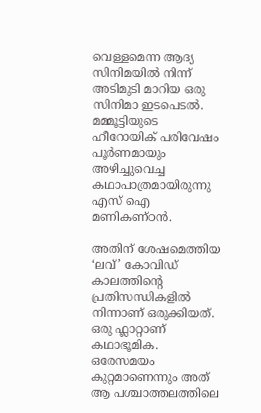വെള്ളമെന്ന ആദ്യ സിനിമയിൽ നിന്ന് അടിമുടി മാറിയ ഒരു സിനിമാ ഇടപെടൽ. മമ്മൂട്ടിയുടെ ഹീറോയിക് പരിവേഷം പൂർണമായും അഴിച്ചുവെച്ച കഥാപാത്രമായിരുന്നു എസ് ഐ മണികണ്ഠൻ.

അതിന്‌ ശേഷമെത്തിയ ‘ലവ്‌’ കോവിഡ്‌ കാലത്തിന്റെ പ്രതിസന്ധികളിൽ നിന്നാണ്‌ ഒരുക്കിയത്‌. ഒരു ഫ്ലാറ്റാണ്‌ കഥാഭൂമിക. ഒരേസമയം കുറ്റമാണെന്നും അത് ആ പശ്ചാത്തലത്തിലെ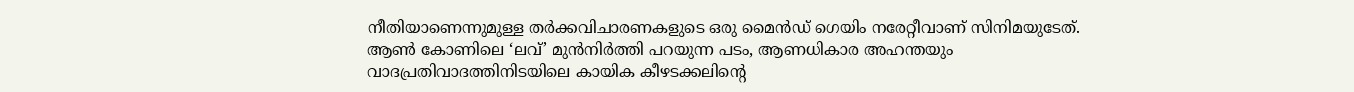നീതിയാണെന്നുമുള്ള തര്‍ക്കവിചാരണകളുടെ ഒരു മൈന്‍ഡ് ഗെയിം നരേറ്റീവാണ്‌ സിനിമയുടേത്‌. ആണ്‍ കോണിലെ ‘ലവ്‌’ മുന്‍നിര്‍ത്തി പറയുന്ന പടം, ആണധികാര അഹന്തയും വാദപ്രതിവാദത്തിനിടയിലെ കായിക കീഴടക്കലിന്റെ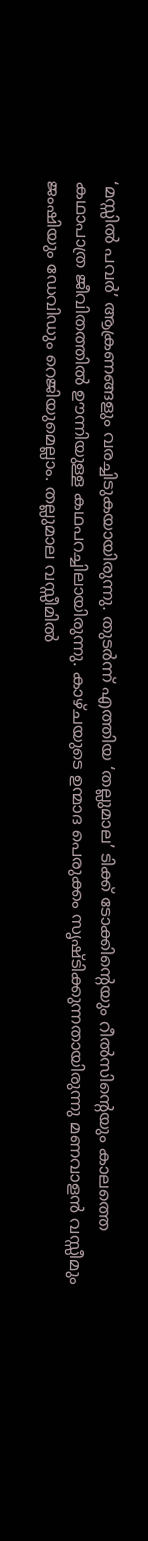‘മസ്സില്‍ പവര്‍’ ആക്രണങ്ങളും വരച്ചിടുകയായിരുന്നു. തുടർന്ന്‌ എത്തിയ ‘തല്ലുമാല’ ടിക്ക്‌ ടോക്കിന്റെയും റീൽസിന്റെയും കാലത്തെ കഥാപാത്ര ജീവിതത്തിൽ ഊന്നിയുള്ള കഥപറച്ചിലായിരുന്നു. കാഴ്‌ചയുടെ ഉന്മാദ പെരുക്കം സൃഷ്ടിക്കുന്നതായിരുന്നു മണവാളൻ വസ്സീമും ജംഷിയും ഡേവിഡും റെജിയുമെല്ലാം. തല്ലുമാല വസ്സീമിൽ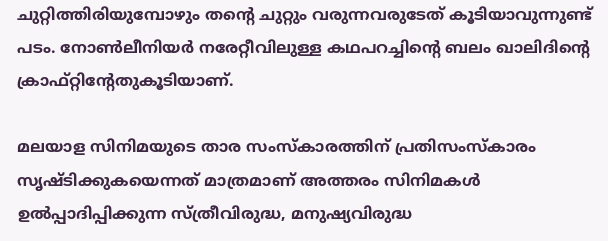ചുറ്റിത്തിരിയുമ്പോഴും തന്റെ ചുറ്റും വരുന്നവരുടേത്‌ കൂടിയാവുന്നുണ്ട്‌ പടം. നോൺലീനിയർ നരേറ്റീവിലുള്ള കഥപറച്ചിന്റെ ബലം ഖാലിദിന്റെ ക്രാഫ്‌റ്റിന്റേതുകൂടിയാണ്‌.

മലയാള സിനിമയുടെ താര സംസ്‌കാരത്തിന്‌ പ്രതിസംസ്‌കാരം സൃഷ്ടിക്കുകയെന്നത്‌ മാത്രമാണ്‌ അത്തരം സിനിമകൾ ഉൽപ്പാദിപ്പിക്കുന്ന സ്‌ത്രീവിരുദ്ധ, മനുഷ്യവിരുദ്ധ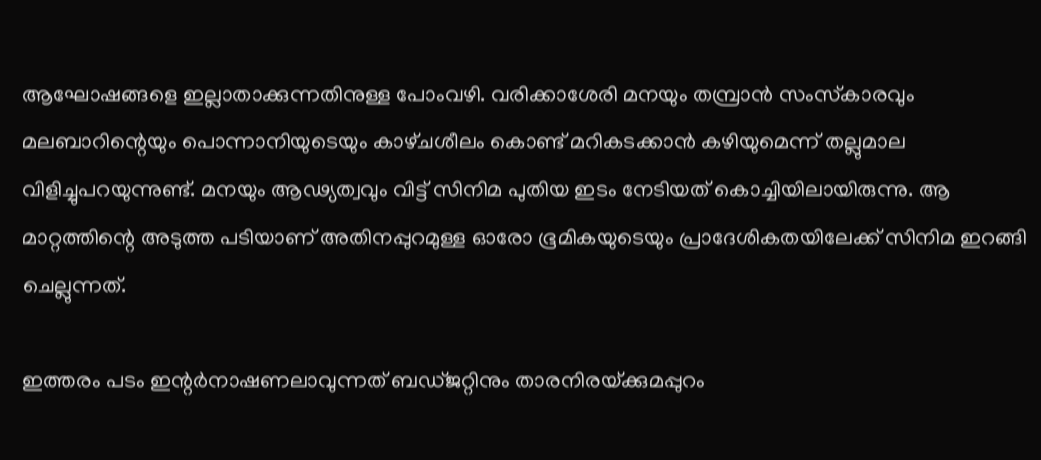ആഘോഷങ്ങളെ ഇല്ലാതാക്കുന്നതിനുള്ള പോംവഴി. വരിക്കാശേരി മനയും തമ്പ്രാൻ സംസ്‌കാരവും മലബാറിന്റെയും പൊന്നാനിയുടെയും കാഴ്‌ചശീലം കൊണ്ട്‌ മറികടക്കാൻ കഴിയുമെന്ന്‌ തല്ലുമാല വിളിച്ചുപറയുന്നുണ്ട്‌. മനയും ആഢ്യത്വവും വിട്ട്‌ സിനിമ പുതിയ ഇടം നേടിയത്‌ കൊച്ചിയിലായിരുന്നു. ആ മാറ്റത്തിന്റെ അടുത്ത പടിയാണ്‌ അതിനപ്പുറമുള്ള ഓരോ ഭൂമികയുടെയും പ്രാദേശികതയിലേക്ക്‌ സിനിമ ഇറങ്ങി ചെല്ലുന്നത്‌.

ഇത്തരം പടം ഇന്റർനാഷണലാവുന്നത്‌ ബഡ്‌ജറ്റിനും താരനിരയ്‌ക്കുമപ്പുറം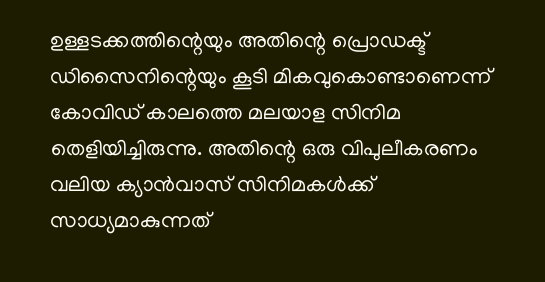ഉള്ളടക്കത്തിന്റെയും അതിന്റെ പ്രൊഡക്ട്‌ ഡിസൈനിന്റെയും കൂടി മികവുകൊണ്ടാണെന്ന്‌ കോവിഡ്‌ കാലത്തെ മലയാള സിനിമ തെളിയിച്ചിരുന്നു. അതിന്റെ ഒരു വിപുലീകരണം വലിയ ക്യാൻവാസ്‌ സിനിമകൾക്ക്‌ സാധ്യമാകുന്നത്‌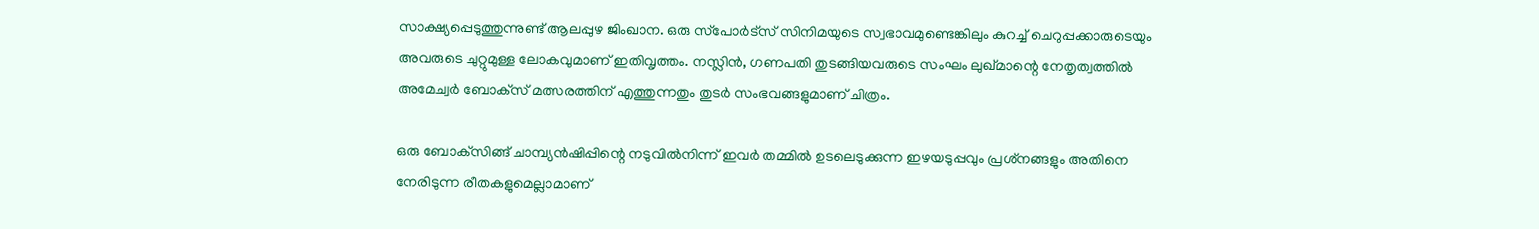സാക്ഷ്യപ്പെടുത്തുന്നുണ്ട്‌ ആലപ്പുഴ ജിംഖാന. ഒരു സ്‌പോർട്‌സ്‌ സിനിമയുടെ സ്വഭാവമുണ്ടെങ്കിലും കുറച്ച്‌ ചെറുപ്പക്കാരുടെയും അവരുടെ ചുറ്റുമുള്ള ലോകവുമാണ്‌ ഇതിവൃത്തം. നസ്ലിൻ, ഗണപതി തുടങ്ങിയവരുടെ സംഘം ലുഖ്‌മാന്റെ നേതൃത്വത്തിൽ അമേച്വർ ബോക്‌സ്‌ മത്സരത്തിന്‌ എത്തുന്നതും തുടർ സംഭവങ്ങളുമാണ്‌ ചിത്രം.

ഒരു ബോക്‌സിങ്ങ്‌ ചാമ്പ്യൻഷിപ്പിന്റെ നടുവിൽനിന്ന്‌ ഇവർ തമ്മിൽ ഉടലെടുക്കുന്ന ഇഴയടുപ്പവും പ്രശ്‌നങ്ങളും അതിനെ നേരിടുന്ന രീതകളുമെല്ലാമാണ്‌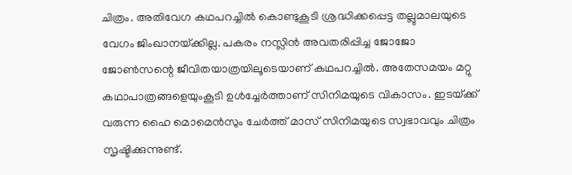ചിത്രം. അതിവേഗ കഥപറച്ചിൽ കൊണ്ടുകൂടി ശ്രദ്ധിക്കപ്പെട്ട തല്ലുമാലയുടെ വേഗം ജിംഖാനയ്‌ക്കില്ല. പകരം നസ്ലിൻ അവതരിപ്പിച്ച ജോജോ ജോൺസന്റെ ജീവിതയാത്രയിലൂടെയാണ്‌ കഥപറച്ചിൽ. അതേസമയം മറ്റു കഥാപാത്രങ്ങളെയുംകൂടി ഉൾച്ചേർത്താണ്‌ സിനിമയുടെ വികാസം. ഇടയ്‌ക്ക്‌ വരുന്ന ഹൈ മൊമെൻസും ചേർത്ത്‌ മാസ്‌ സിനിമയുടെ സ്വഭാവവും ചിത്രം സൃഷ്ടിക്കുന്നുണ്ട്‌.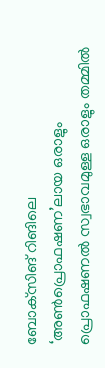ബോക്‌സിങ്‌ റിങിലെ ‘അൺപ്രൊഫഷണ’ലായ ഒരാളും പ്രൊഫഷണൽ സ്വഭാവമുള്ള ഒരാളും തമ്മിൽ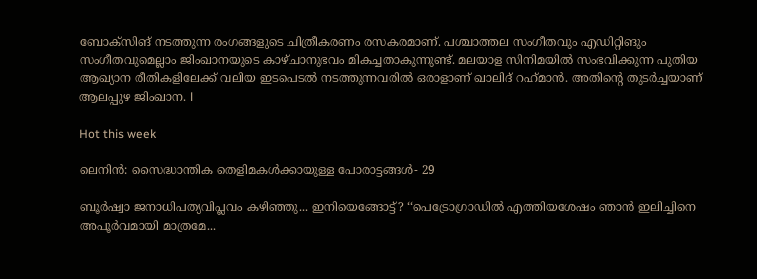ബോക്‌സിങ്‌ നടത്തുന്ന രംഗങ്ങളുടെ ചിത്രീകരണം രസകരമാണ്‌. പശ്ചാത്തല സംഗീതവും എഡിറ്റിങും സംഗീതവുമെല്ലാം ജിംഖാനയുടെ കാഴ്‌ചാനുഭവം മികച്ചതാകുന്നുണ്ട്‌. മലയാള സിനിമയിൽ സംഭവിക്കുന്ന പുതിയ ആഖ്യാന രീതികളിലേക്ക്‌ വലിയ ഇടപെടൽ നടത്തുന്നവരിൽ ഒരാളാണ്‌ ഖാലിദ്‌ റഹ്‌മാൻ. അതിന്റെ തുടർച്ചയാണ്‌ ആലപ്പുഴ ജിംഖാന. l

Hot this week

ലെനിൻ: സൈദ്ധാന്തിക തെളിമകൾക്കായുള്ള പോരാട്ടങ്ങൾ‐ 29

ബൂർഷ്വാ ജനാധിപത്യവിപ്ലവം കഴിഞ്ഞു... ഇനിയെങ്ങോട്ട്‌? ‘‘പെട്രോഗ്രാഡിൽ എത്തിയശേഷം ഞാൻ ഇലിച്ചിനെ അപൂർവമായി മാത്രമേ...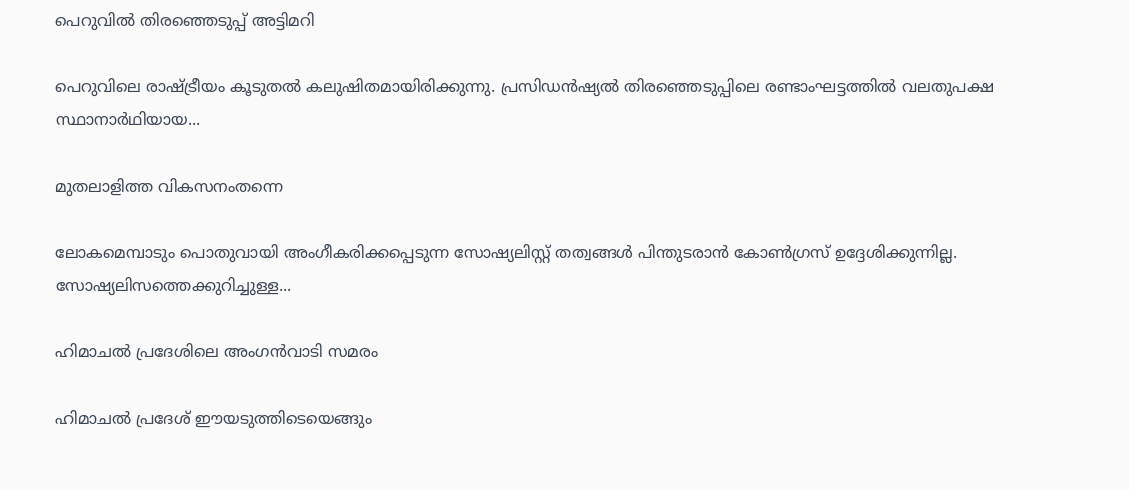പെറുവിൽ തിരഞ്ഞെടുപ്പ്‌ അട്ടിമറി

പെറുവിലെ രാഷ്‌ട്രീയം കൂടുതൽ കലുഷിതമായിരിക്കുന്നു. പ്രസിഡൻഷ്യൽ തിരഞ്ഞെടുപ്പിലെ രണ്ടാംഘട്ടത്തിൽ വലതുപക്ഷ സ്ഥാനാർഥിയായ...

മുതലാളിത്ത വികസനംതന്നെ

ലോകമെമ്പാടും പൊതുവായി അംഗീകരിക്കപ്പെടുന്ന സോഷ്യലിസ്റ്റ് തത്വങ്ങൾ പിന്തുടരാൻ കോൺഗ്രസ് ഉദ്ദേശിക്കുന്നില്ല. സോഷ്യലിസത്തെക്കുറിച്ചുള്ള...

ഹിമാചൽ പ്രദേശിലെ അംഗൻവാടി സമരം

ഹിമാചൽ പ്രദേശ്‌ ഈയടുത്തിടെയെങ്ങും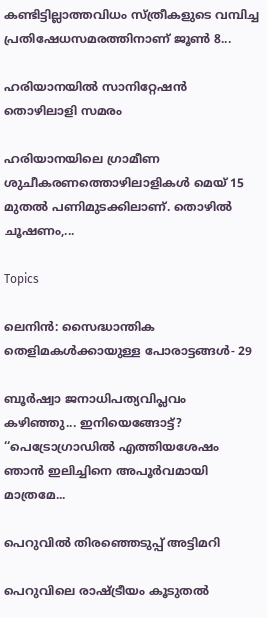കണ്ടിട്ടില്ലാത്തവിധം സ്‌ത്രീകളുടെ വമ്പിച്ച പ്രതിഷേധസമരത്തിനാണ്‌ ജൂൺ 8...

ഹരിയാനയിൽ സാനിറ്റേഷൻ തൊഴിലാളി സമരം

ഹരിയാനയിലെ ഗ്രാമീണ ശുചീകരണത്തൊഴിലാളികൾ മെയ്‌ 15 മുതൽ പണിമുടക്കിലാണ്‌. തൊഴിൽ ചൂഷണം,...

Topics

ലെനിൻ: സൈദ്ധാന്തിക തെളിമകൾക്കായുള്ള പോരാട്ടങ്ങൾ‐ 29

ബൂർഷ്വാ ജനാധിപത്യവിപ്ലവം കഴിഞ്ഞു... ഇനിയെങ്ങോട്ട്‌? ‘‘പെട്രോഗ്രാഡിൽ എത്തിയശേഷം ഞാൻ ഇലിച്ചിനെ അപൂർവമായി മാത്രമേ...

പെറുവിൽ തിരഞ്ഞെടുപ്പ്‌ അട്ടിമറി

പെറുവിലെ രാഷ്‌ട്രീയം കൂടുതൽ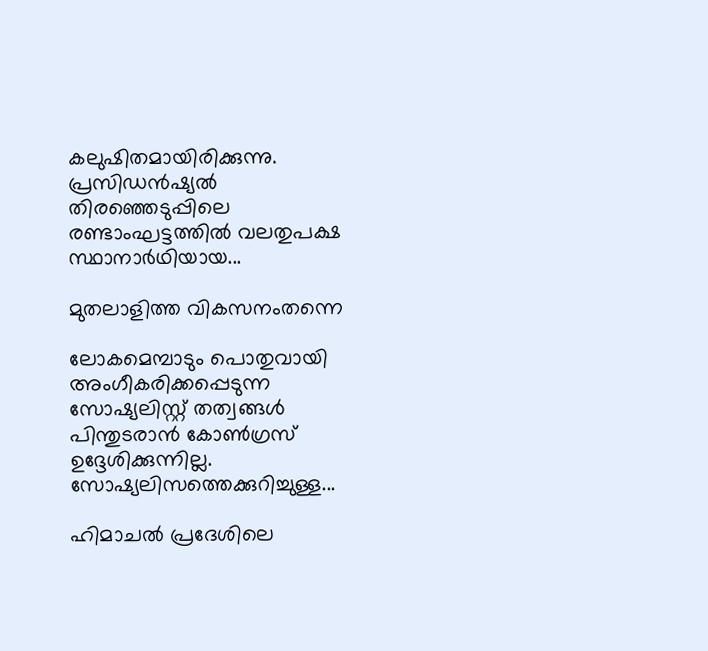കലുഷിതമായിരിക്കുന്നു. പ്രസിഡൻഷ്യൽ തിരഞ്ഞെടുപ്പിലെ രണ്ടാംഘട്ടത്തിൽ വലതുപക്ഷ സ്ഥാനാർഥിയായ...

മുതലാളിത്ത വികസനംതന്നെ

ലോകമെമ്പാടും പൊതുവായി അംഗീകരിക്കപ്പെടുന്ന സോഷ്യലിസ്റ്റ് തത്വങ്ങൾ പിന്തുടരാൻ കോൺഗ്രസ് ഉദ്ദേശിക്കുന്നില്ല. സോഷ്യലിസത്തെക്കുറിച്ചുള്ള...

ഹിമാചൽ പ്രദേശിലെ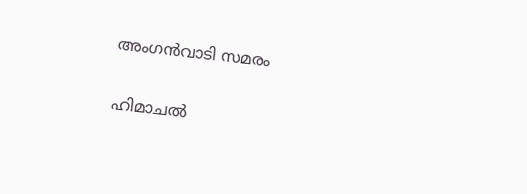അംഗൻവാടി സമരം

ഹിമാചൽ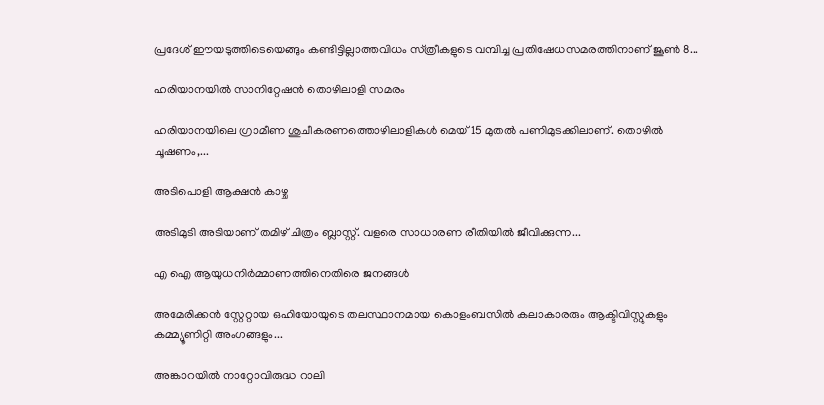പ്രദേശ്‌ ഈയടുത്തിടെയെങ്ങും കണ്ടിട്ടില്ലാത്തവിധം സ്‌ത്രീകളുടെ വമ്പിച്ച പ്രതിഷേധസമരത്തിനാണ്‌ ജൂൺ 8...

ഹരിയാനയിൽ സാനിറ്റേഷൻ തൊഴിലാളി സമരം

ഹരിയാനയിലെ ഗ്രാമീണ ശുചീകരണത്തൊഴിലാളികൾ മെയ്‌ 15 മുതൽ പണിമുടക്കിലാണ്‌. തൊഴിൽ ചൂഷണം,...

അടിപൊളി ആക്ഷൻ കാഴ്ച

അടിമുടി അടിയാണ്‌ തമിഴ്‌ ചിത്രം ബ്ലാസ്റ്റ്‌. വളരെ സാധാരണ രീതിയിൽ ജീവിക്കുന്ന...

എ ഐ ആയുധനിർമ്മാണത്തിനെതിരെ ജനങ്ങൾ

അമേരിക്കൻ സ്റ്റേറ്റായ ഒഹിയോയുടെ തലസ്ഥാനമായ കൊളംബസിൽ കലാകാരരും ആക്ടിവിസ്റ്റുകളും കമ്മ്യൂണിറ്റി അംഗങ്ങളും...

അങ്കാറയിൽ നാറ്റോവിരുദ്ധ റാലി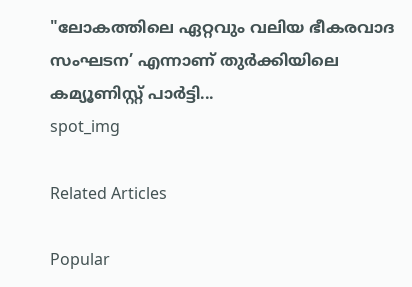"ലോകത്തിലെ ഏറ്റവും വലിയ ഭീകരവാദ സംഘടന’ എന്നാണ്‌ തുർക്കിയിലെ കമ്യൂണിസ്റ്റ് പാർട്ടി...
spot_img

Related Articles

Popular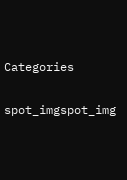Categories

spot_imgspot_img